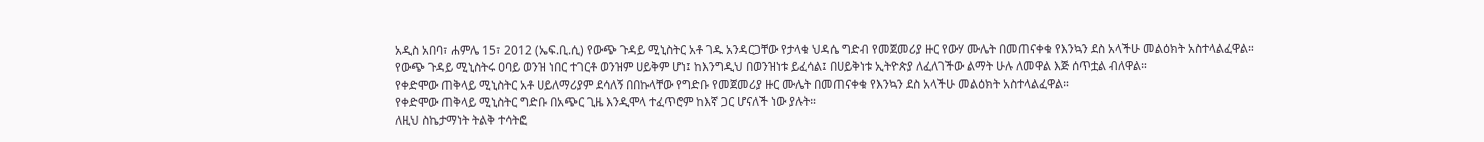አዲስ አበባ፣ ሐምሌ 15፣ 2012 (ኤፍ.ቢ.ሲ) የውጭ ጉዳይ ሚኒስትር አቶ ገዱ አንዳርጋቸው የታላቁ ህዳሴ ግድብ የመጀመሪያ ዙር የውሃ ሙሌት በመጠናቀቁ የእንኳን ደስ አላችሁ መልዕክት አስተላልፈዋል።
የውጭ ጉዳይ ሚኒስትሩ ዐባይ ወንዝ ነበር ተገርቶ ወንዝም ሀይቅም ሆነ፤ ከእንግዲህ በወንዝነቱ ይፈሳል፤ በሀይቅነቱ ኢትዮጵያ ለፈለገችው ልማት ሁሉ ለመዋል እጅ ሰጥቷል ብለዋል።
የቀድሞው ጠቅላይ ሚኒስትር አቶ ሀይለማሪያም ደሳለኝ በበኩላቸው የግድቡ የመጀመሪያ ዙር ሙሌት በመጠናቀቁ የእንኳን ደስ አላችሁ መልዕክት አስተላልፈዋል።
የቀድሞው ጠቅላይ ሚኒስትር ግድቡ በአጭር ጊዜ እንዲሞላ ተፈጥሮም ከእኛ ጋር ሆናለች ነው ያሉት።
ለዚህ ስኬታማነት ትልቅ ተሳትፎ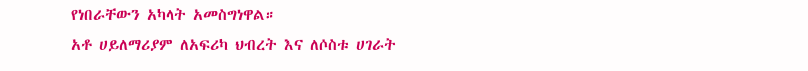የነበራቸውን አካላት አመስግነዋል።
አቶ ሀይለማሪያም ለአፍሪካ ህብረት እና ለሶስቱ ሀገራት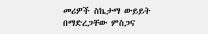መሪዎች ስኬታማ ውይይት በማድረጋቸው ምስጋና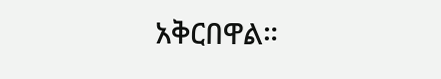አቅርበዋል።